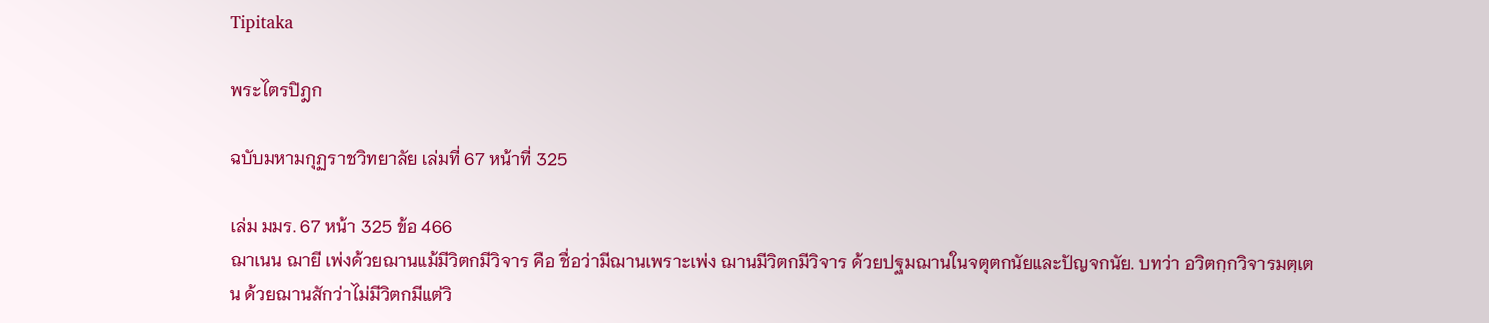Tipitaka

พระไตรปิฎก

ฉบับมหามกุฏราชวิทยาลัย เล่มที่ 67 หน้าที่ 325

เล่ม มมร. 67 หน้า 325 ข้อ 466
ฌาเนน ฌายี เพ่งด้วยฌานแม้มีวิตกมีวิจาร คือ ชื่อว่ามีฌานเพราะเพ่ง ฌานมีวิตกมีวิจาร ด้วยปฐมฌานในจตุตกนัยและปัญจกนัย. บทว่า อวิตกฺกวิจารมตฺเตน ด้วยฌานสักว่าไม่มีวิตกมีแต่วิ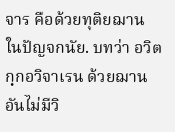จาร คือด้วยทุติยฌาน ในปัญจกนัย. บทว่า อวิตกฺกอวิจาเรน ด้วยฌานอันไม่มีวิ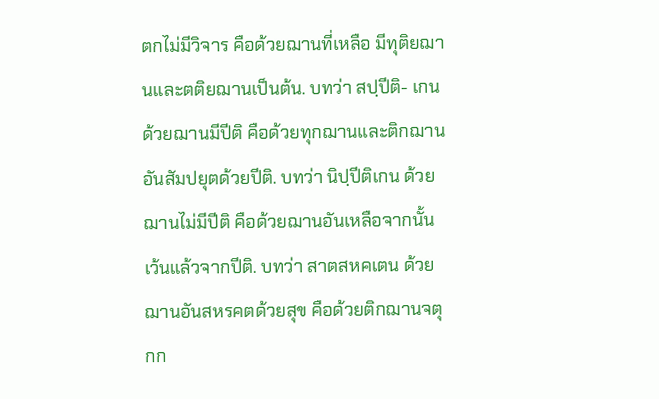ตกไม่มีวิจาร คือด้วยฌานที่เหลือ มีทุติยฌานและตติยฌานเป็นต้น. บทว่า สปฺปีติ- เกน ด้วยฌานมีปีติ คือด้วยทุกฌานและติกฌานอันสัมปยุตด้วยปีติ. บทว่า นิปฺปีติเกน ด้วยฌานไม่มีปีติ คือด้วยฌานอันเหลือจากนั้น เว้นแล้วจากปีติ. บทว่า สาตสหคเตน ด้วยฌานอันสหรคตด้วยสุข คือด้วยติกฌานจตุกก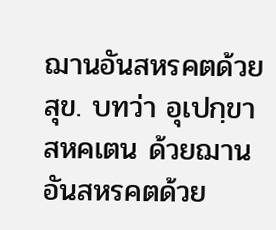ฌานอันสหรคตด้วยสุข. บทว่า อุเปกฺขาสหคเตน ด้วยฌานอันสหรคตด้วย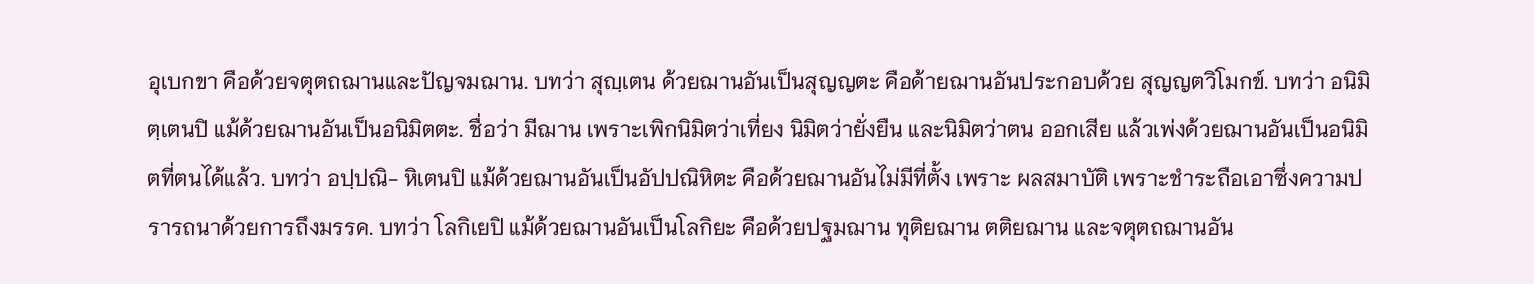อุเบกขา คือด้วยจตุตถฌานและปัญจมฌาน. บทว่า สุญฺเตน ด้วยฌานอันเป็นสุญญตะ คือด้ายฌานอันประกอบด้วย สุญญตวิโมกข์. บทว่า อนิมิตฺเตนปิ แม้ด้วยฌานอันเป็นอนิมิตตะ. ชื่อว่า มีฌาน เพราะเพิกนิมิตว่าเที่ยง นิมิตว่ายั่งยืน และนิมิตว่าตน ออกเสีย แล้วเพ่งด้วยฌานอันเป็นอนิมิตที่ตนได้แล้ว. บทว่า อปฺปณิ- หิเตนปิ แม้ด้วยฌานอันเป็นอัปปณิหิตะ คือด้วยฌานอันไม่มีที่ตั้ง เพราะ ผลสมาบัติ เพราะชำระถือเอาซึ่งความปรารถนาด้วยการถึงมรรค. บทว่า โลกิเยปิ แม้ด้วยฌานอันเป็นโลกิยะ คือด้วยปฐมฌาน ทุติยฌาน ตติยฌาน และจตุตถฌานอัน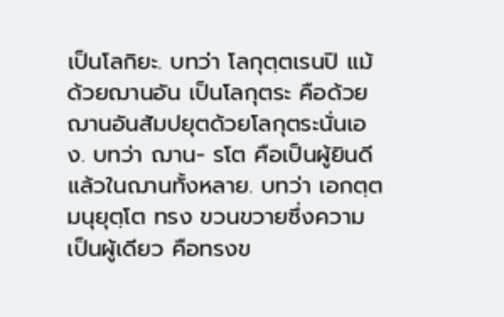เป็นโลกิยะ. บทว่า โลกุตฺตเรนปิ แม้ด้วยฌานอัน เป็นโลกุตระ คือด้วยฌานอันสัมปยุตด้วยโลกุตระนั่นเอง. บทว่า ฌาน- รโต คือเป็นผู้ยินดีแล้วในฌานทั้งหลาย. บทว่า เอกตฺตมนุยุตฺโต ทรง ขวนขวายซึ่งความเป็นผู้เดียว คือทรงข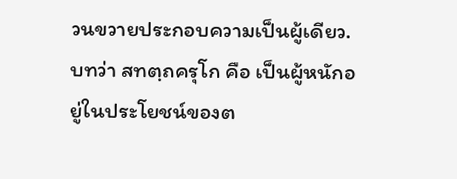วนขวายประกอบความเป็นผู้เดียว. บทว่า สทตฺถครุโก คือ เป็นผู้หนักอยู่ในประโยชน์ของต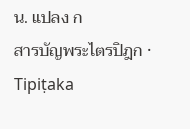น. แปลง ก
สารบัญพระไตรปิฎก · Tipiṭaka